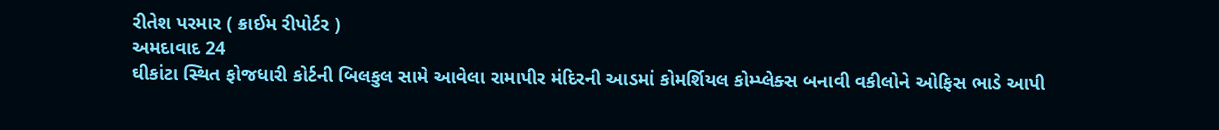રીતેશ પરમાર ( ક્રાઈમ રીપોર્ટર )
અમદાવાદ 24
ઘીકાંટા સ્થિત ફોજધારી કોર્ટની બિલકુલ સામે આવેલા રામાપીર મંદિરની આડમાં કોમર્શિયલ કોમ્પ્લેક્સ બનાવી વકીલોને ઓફિસ ભાડે આપી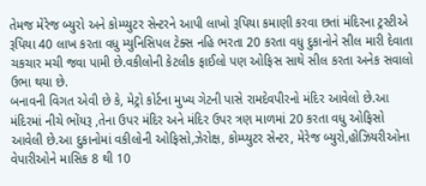તેમજ મેરેજ બ્યુરો અને કોમ્પ્યુટર સેન્ટરને આપી લાખો રૂપિયા કમાણી કરવા છતાં મંદિરના ટ્રસ્ટીએ રૂપિયા 40 લાખ કરતા વધુ મ્યુનિસિપલ ટેક્સ નહિ ભરતા 20 કરતા વધુ દુકાનોને સીલ મારી દેવાતા ચકચાર મચી જવા પામી છે.વકીલોની કેટલીક ફાઈલો પણ ઓફિસ સાથે સીલ કરતા અનેક સવાલો ઉભા થયા છે.
બનાવની વિગત એવી છે કે, મેટ્રો કોર્ટના મુખ્ય ગેટની પાસે રામદેવપીરનો મંદિર આવેલો છે.આ મંદિરમાં નીચે ભોંયરૂ ,તેના ઉપર મંદિર અને મંદિર ઉપર ત્રણ માળમાં 20 કરતા વધુ ઓફિસો આવેલી છે.આ દુકાનોમાં વકીલોની ઓફિસો,ઝેરોક્ષ, કોમ્પ્યુટર સેન્ટર, મેરેજ બ્યુરો,હોઝિયરીઓના વેપારીઓને માસિક 8 થી 10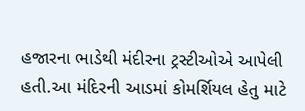હજારના ભાડેથી મંદીરના ટ્રસ્ટીઓએ આપેલી હતી.આ મંદિરની આડમાં કોમર્શિયલ હેતુ માટે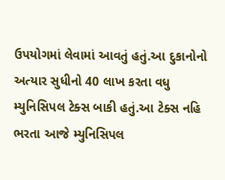ઉપયોગમાં લેવામાં આવતું હતું.આ દુકાનોનો અત્યાર સુધીનો 40 લાખ કરતા વધુ મ્યુનિસિપલ ટેક્સ બાકી હતું.આ ટેક્સ નહિ ભરતા આજે મ્યુનિસિપલ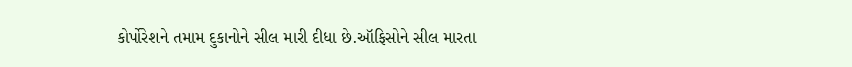કોર્પોરેશને તમામ દુકાનોને સીલ મારી દીધા છે.ઑફિસોને સીલ મારતા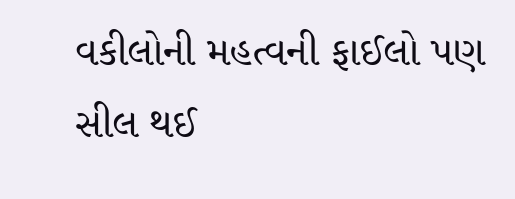વકીલોની મહત્વની ફાઈલો પણ સીલ થઈ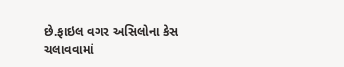છે.ફાઇલ વગર અસિલોના કેસ ચલાવવામાં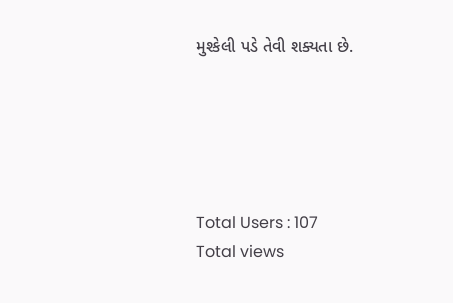મુશ્કેલી પડે તેવી શક્યતા છે.





Total Users : 107
Total views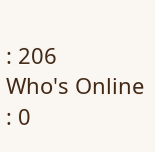: 206
Who's Online : 0